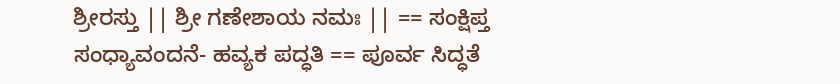ಶ್ರೀರಸ್ತು || ಶ್ರೀ ಗಣೇಶಾಯ ನಮಃ || == ಸಂಕ್ಷಿಪ್ತ ಸಂಧ್ಯಾವಂದನೆ- ಹವ್ಯಕ ಪದ್ಧತಿ == ಪೂರ್ವ ಸಿದ್ಧತೆ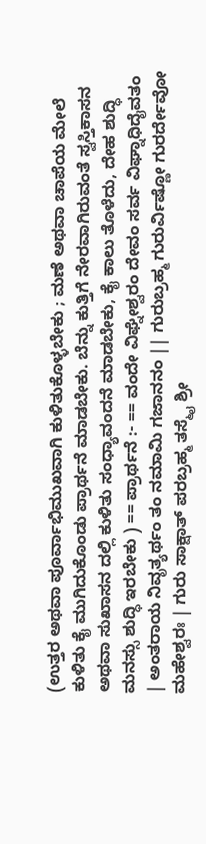(ಉತ್ತರ ಅಥವಾ ಪೂರ್ವಾಭಿಮುಖವಾಗಿ ಕುಳಿತುಕೊಳ್ಳಬೇಕು ; ಮಣೆ ಅಥವಾ ಚಾಪೆಯ ಮೇಲೆ ಕುಳಿತು ಕೈ ಮುಗಿದುಕೊಂಡು ಪ್ರಾರ್ಥನೆ ಮಾಡಬೇಕು. ಬೆನ್ನು ಕುತ್ತಿಗೆ ನೇರವಾಗಿರುವಂತೆ ಸ್ವಸ್ತಿಕಾಸನ ಅಥವಾ ಸುಖಾಸನ ದಲ್ಲಿ ಕುಳಿತು ಸಂಧ್ಯಾವಂದನೆ ಮಾಡಬೇಕು, ಕೈ ಕಾಲು ತೊಳೆದು, ದೇಹ ಶುದ್ಧಿ ಮನಸ್ಸು ಶುದ್ಧಿ ಇರಬೇಕು ) == ಪ್ರಾರ್ಥನೆ :- == ವಂದೇ ವಿಘ್ನೇಶ್ವರಂ ದೇವಂ ಸರ್ವ ವಿಘ್ನಾಧಿದೈವತಂ | ಅಂತರಾಯ ನಿವೃತ್ಯರ್ಥಂ ತಂ ನಮಾಮಿ ಗಜಾನನಂ || ಗುರುಬ್ರಹ್ಮ ಗುರುರ್ವಿಷ್ಣೋ ಗುರರ್ದೇವೋ ಮಹೇಶ್ವರಃ | ಗುರು ಸಾಕ್ಷಾತ್ ಪರಬ್ರಹ್ಮ ತಸ್ಮೈ ಶ್ರೀ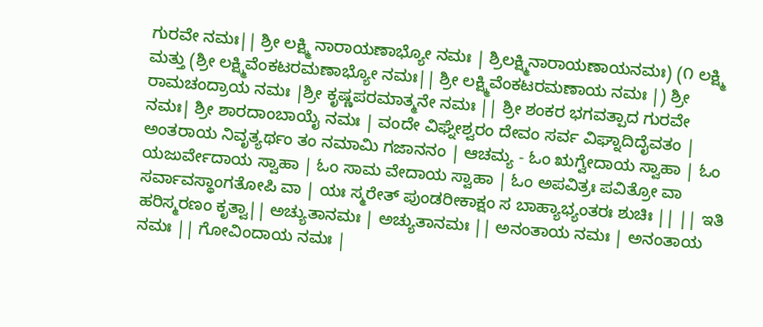ಗುರವೇ ನಮಃ|| ಶ್ರೀ ಲಕ್ಷ್ಮಿ ನಾರಾಯಣಾಭ್ಯೋ ನಮಃ | ಶ್ರಿಲಕ್ಷ್ಮಿನಾರಾಯಣಾಯನಮಃ) (೧ ಲಕ್ಷ್ಮಿ ಮತ್ತು (ಶ್ರೀ ಲಕ್ಷ್ಮಿವೆಂಕಟರಮಣಾಭ್ಯೋ ನಮಃ|| ಶ್ರೀ ಲಕ್ಷ್ಮಿವೆಂಕಟರಮಣಾಯ ನಮಃ |) ಶ್ರೀ ರಾಮಚಂದ್ರಾಯ ನಮಃ |ಶ್ರೀ ಕೃಷ್ಣಪರಮಾತ್ಮನೇ ನಮಃ || ಶ್ರೀ ಶಂಕರ ಭಗವತ್ಪಾದ ಗುರವೇ ನಮಃ| ಶ್ರೀ ಶಾರದಾಂಬಾಯೈ ನಮಃ | ವಂದೇ ವಿಘ್ನೇಶ್ವರಂ ದೇವಂ ಸರ್ವ ವಿಘ್ನಾದಿದೈವತಂ | ಅಂತರಾಯ ನಿವೃತ್ಯರ್ಥಂ ತಂ ನಮಾಮಿ ಗಜಾನನಂ | ಆಚಮ್ಯ - ಓಂ ಋಗ್ವೇದಾಯ ಸ್ವಾಹಾ | ಓಂ ಯಜುರ್ವೇದಾಯ ಸ್ವಾಹಾ | ಓಂ ಸಾಮ ವೇದಾಯ ಸ್ವಾಹಾ | ಓಂ ಅಪವಿತ್ರಃ ಪವಿತ್ರೋ ವಾ ಸರ್ವಾವಸ್ಥಾಂಗತೋಪಿ ವಾ | ಯಃ ಸ್ಮರೇತ್ ಪುಂಡರೀಕಾಕ್ಷಂ ಸ ಬಾಹ್ಯಾಭ್ಯಂತರಃ ಶುಚಿಃ || || ಇತಿ ಹರಿಸ್ಮರಣಂ ಕೃತ್ವಾ|| ಅಚ್ಯುತಾನಮಃ | ಅಚ್ಯುತಾನಮಃ || ಅನಂತಾಯ ನಮಃ | ಅನಂತಾಯ ನಮಃ || ಗೋವಿಂದಾಯ ನಮಃ |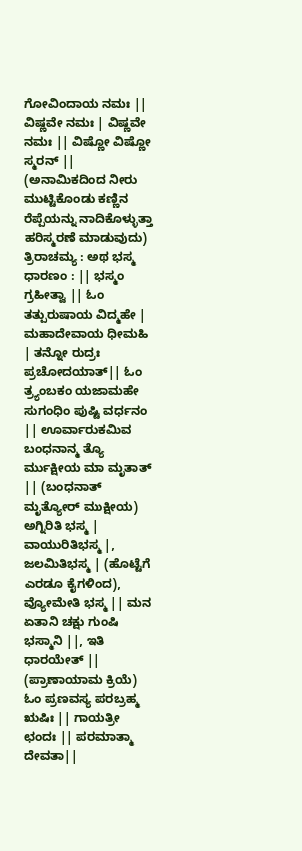ಗೋವಿಂದಾಯ ನಮಃ || ವಿಷ್ಣವೇ ನಮಃ | ವಿಷ್ಣವೇ ನಮಃ || ವಿಷ್ಣೋ ವಿಷ್ಣೋ ಸ್ಮರನ್ || (ಅನಾಮಿಕದಿಂದ ನೀರು ಮುಟ್ಟಿಕೊಂಡು ಕಣ್ಣಿನ ರೆಪ್ಪೆಯನ್ನು ನಾದಿಕೊಳ್ಳುತ್ತಾ ಹರಿಸ್ಮರಣೆ ಮಾಡುವುದು) ತ್ರಿರಾಚಮ್ಯ : ಅಥ ಭಸ್ಮ ಧಾರಣಂ : || ಭಸ್ಮಂ ಗ್ರಹೀತ್ವಾ || ಓಂ ತತ್ಪುರುಷಾಯ ವಿದ್ಮಹೇ | ಮಹಾದೇವಾಯ ಧೀಮಹಿ | ತನ್ನೋ ರುದ್ರಃ ಪ್ರಚೋದಯಾತ್|| ಓಂ ತ್ರ್ಯಂಬಕಂ ಯಜಾಮಹೇ ಸುಗಂಧಿಂ ಪುಷ್ಟಿ ವರ್ಧನಂ || ಊರ್ವಾರುಕಮಿವ ಬಂಧನಾನ್ಮ ತ್ಯೊ ರ್ಮುಕ್ಷೀಯ ಮಾ ಮೃತಾತ್ || (ಬಂಧನಾತ್ ಮೃತ್ಯೋರ್ ಮುಕ್ಷೀಯ) ಅಗ್ನಿರಿತಿ ಭಸ್ಮ | ವಾಯುರಿತಿಭಸ್ಮ |, ಜಲಮಿತಿಭಸ್ಮ | (ಹೊಟ್ಟೆಗೆ ಎರಡೂ ಕೈಗಳಿಂದ), ವ್ಯೋಮೇತಿ ಭಸ್ಮ || ಮನ ಏತಾನಿ ಚಕ್ಷು ಗುಂಷಿ ಭಸ್ಮಾನಿ ||, ಇತಿ ಧಾರಯೇತ್ || (ಪ್ರಾಣಾಯಾಮ ಕ್ರಿಯೆ) ಓಂ ಪ್ರಣವಸ್ಯ ಪರಬ್ರಹ್ಮ ಋಷಿಃ || ಗಾಯತ್ರೀ ಛಂದಃ || ಪರಮಾತ್ಮಾ ದೇವತಾ||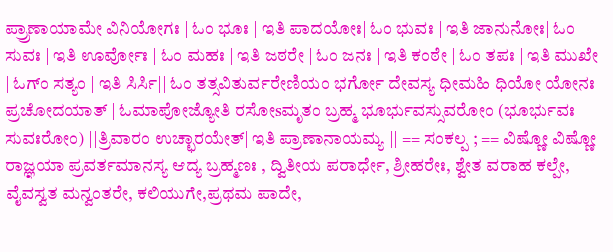ಪ್ರ್ರಾಣಾಯಾಮೇ ವಿನಿಯೋಗಃ | ಓಂ ಭೂಃ | ಇತಿ ಪಾದಯೋಃ| ಓಂ ಭುವಃ | ಇತಿ ಜಾನುನೋಃ| ಓಂ ಸುವಃ | ಇತಿ ಊರ್ವೋಃ | ಓಂ ಮಹಃ | ಇತಿ ಜಠರೇ | ಓಂ ಜನಃ | ಇತಿ ಕಂಠೇ | ಓಂ ತಪಃ | ಇತಿ ಮುಖೇ | ಓಗ್ಂ ಸತ್ಯಂ | ಇತಿ ಸಿರ್ಸಿ|| ಓಂ ತತ್ಸವಿತುರ್ವರೇಣಿಯಂ ಭರ್ಗೋ ದೇವಸ್ಯ ಧೀಮಹಿ ಧಿಯೋ ಯೋನಃ ಪ್ರಚೋದಯಾತ್ | ಓಮಾಪೋಜ್ಯೋತಿ ರಸೋsಮೃತಂ ಬ್ರಹ್ಮ ಭೂರ್ಭುವಸ್ಸುವರೋಂ (ಭೂರ್ಭುವಃ ಸುವಃರೋಂ) ||ತ್ರಿವಾರಂ ಉಚ್ಛಾರಯೇತ್| ಇತಿ ಪ್ರಾಣಾನಾಯಮ್ಯ || == ಸಂಕಲ್ಪ ; == ವಿಷ್ಣೋ ವಿಷ್ಣೋ ರಾಜ್ಞಯಾ ಪ್ರವರ್ತಮಾನಸ್ಯ ಆದ್ಯ ಬ್ರಹ್ಮಣಃ , ದ್ವಿತೀಯ ಪರಾರ್ಧೇ, ಶ್ರೀಹರೇಃ, ಶ್ವೇತ ವರಾಹ ಕಲ್ಪೇ, ವೈವಸ್ವತ ಮನ್ವಂತರೇ, ಕಲಿಯುಗೇ,ಪ್ರಥಮ ಪಾದೇ,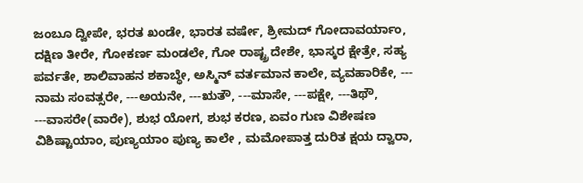ಜಂಬೂ ದ್ವೀಪೇ, ಭರತ ಖಂಡೇ, ಭಾರತ ವರ್ಷೇ, ಶ್ರೀಮದ್ ಗೋದಾವರ್ಯಾಂ, ದಕ್ಷಿಣ ತೀರೇ, ಗೋಕರ್ಣ ಮಂಡಲೇ, ಗೋ ರಾಷ್ಟ್ರ ದೇಶೇ, ಭಾಸ್ಕರ ಕ್ಷೇತ್ರೇ, ಸಹ್ಯ ಪರ್ವತೇ, ಶಾಲಿವಾಹನ ಶಕಾಬ್ಧೇ, ಅಸ್ಮಿನ್ ವರ್ತಮಾನ ಕಾಲೇ, ವ್ಯವಹಾರಿಕೇ, --- ನಾಮ ಸಂವತ್ಸರೇ, ---ಅಯನೇ, ---ಋತೌ, ---ಮಾಸೇ, ---ಪಕ್ಷೇ, ---ತಿಥೌ, ---ವಾಸರೇ(ವಾರೇ), ಶುಭ ಯೋಗ, ಶುಭ ಕರಣ, ಏವಂ ಗುಣ ವಿಶೇಷಣ ವಿಶಿಷ್ಟಾಯಾಂ, ಪುಣ್ಯಯಾಂ ಪುಣ್ಯ ಕಾಲೇ , ಮಮೋಪಾತ್ತ ದುರಿತ ಕ್ಷಯ ದ್ವಾರಾ,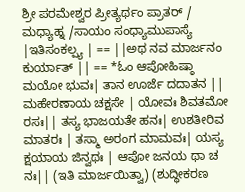ಶ್ರೀ ಪರಮೇಶ್ವರ ಪ್ರೀತ್ಯರ್ಥಂ ಪ್ರಾತರ್ / ಮಧ್ಯಾಹ್ನ /ಸಾಯಂ ಸಂಧ್ಯಾಮುಪಾಸ್ಯೆ |ಇತಿಸಂಕಲ್ಪ್ಯ | == ||ಅಥ ನವ ಮಾರ್ಜನಂ ಕುರ್ಯಾತ್ || == *ಓಂ ಆಪೋಹಿಷ್ಠಾ ಮಯೋ ಭುವಃ| ತಾನ ಊರ್ಜೆ ದದಾತನ || ಮಹೇರಣಾಯ ಚಕ್ಷಸೇ | ಯೋವಃ ಶಿವತಮೋ ರಸಃ|| ತಸ್ಯ ಭಾಜಯತೇ ಹನಃ| ಉಶತೀರಿವ ಮಾತರಃ | ತಸ್ಮಾ ಅರಂಗ ಮಾಮವಃ| ಯಸ್ಯ ಕ್ಷಯಾಯ ಜಿನ್ವಥಃ | ಆಪೋ ಜನಯ ಥಾ ಚ ನಃ|| (ಇತಿ ಮಾರ್ಜಯಿತ್ವಾ) (ಶುದ್ಧೀಕರಣ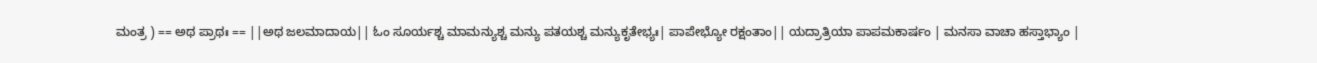ಮಂತ್ರ ) == ಅಥ ಪ್ರಾಥಃ == ||ಅಥ ಜಲಮಾದಾಯ|| ಓಂ ಸೂರ್ಯಶ್ಚ ಮಾಮನ್ಯುಶ್ಚ ಮನ್ಯು ಪತಯಶ್ಚ ಮನ್ಯುಕೃತೇಭ್ಯಃ| ಪಾಪೇಭ್ಯೋ ರಕ್ಷಂತಾಂ|| ಯದ್ರಾತ್ರಿಯಾ ಪಾಪಮಕಾರ್ಷಂ | ಮನಸಾ ವಾಚಾ ಹಸ್ತಾಭ್ಯಾಂ |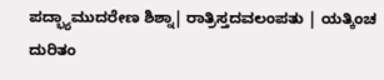ಪದ್ಭ್ಯಾಮುದರೇಣ ಶಿಶ್ನಾ| ರಾತ್ರಿಸ್ತದವಲಂಪತು | ಯತ್ಕಿಂಚ ದುರಿತಂ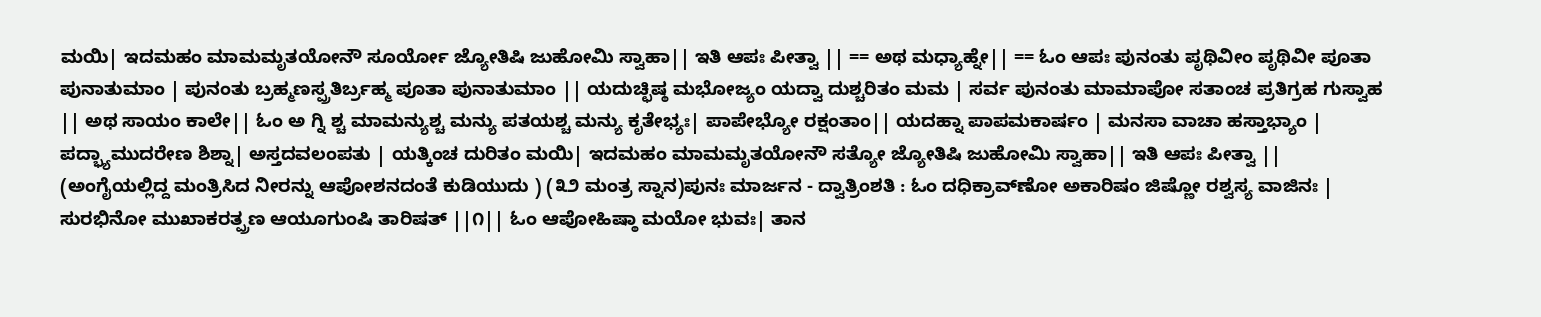ಮಯಿ| ಇದಮಹಂ ಮಾಮಮೃತಯೋನೌ ಸೂರ್ಯೋ ಜ್ಯೋತಿಷಿ ಜುಹೋಮಿ ಸ್ವಾಹಾ|| ಇತಿ ಆಪಃ ಪೀತ್ವಾ || == ಅಥ ಮಧ್ಯಾಹ್ನೇ|| == ಓಂ ಆಪಃ ಪುನಂತು ಪೃಥಿವೀಂ ಪೃಥಿವೀ ಪೂತಾ ಪುನಾತುಮಾಂ | ಪುನಂತು ಬ್ರಹ್ಮಣಸ್ಪ್ರತಿರ್ಬ್ರಹ್ಮ ಪೂತಾ ಪುನಾತುಮಾಂ || ಯದುಚ್ಛಿಷ್ಠ ಮಭೋಜ್ಯಂ ಯದ್ವಾ ದುಶ್ಚರಿತಂ ಮಮ | ಸರ್ವ ಪುನಂತು ಮಾಮಾಪೋ ಸತಾಂಚ ಪ್ರತಿಗ್ರಹ ಗುಸ್ವಾಹ || ಅಥ ಸಾಯಂ ಕಾಲೇ|| ಓಂ ಅ ಗ್ನಿ ಶ್ಚ ಮಾಮನ್ಯುಶ್ಚ ಮನ್ಯು ಪತಯಶ್ಚ ಮನ್ಯು ಕೃತೇಭ್ಯಃ| ಪಾಪೇಭ್ಯೋ ರಕ್ಷಂತಾಂ|| ಯದಹ್ನಾ ಪಾಪಮಕಾರ್ಷಂ | ಮನಸಾ ವಾಚಾ ಹಸ್ತಾಭ್ಯಾಂ | ಪದ್ಭ್ಯಾಮುದರೇಣ ಶಿಶ್ನಾ| ಅಸ್ತದವಲಂಪತು | ಯತ್ಕಿಂಚ ದುರಿತಂ ಮಯಿ| ಇದಮಹಂ ಮಾಮಮೃತಯೋನೌ ಸತ್ಯೋ ಜ್ಯೋತಿಷಿ ಜುಹೋಮಿ ಸ್ವಾಹಾ|| ಇತಿ ಆಪಃ ಪೀತ್ವಾ || (ಅಂಗೈಯಲ್ಲಿದ್ದ ಮಂತ್ರಿಸಿದ ನೀರನ್ನು ಆಪೋಶನದಂತೆ ಕುಡಿಯುದು ) (೩೨ ಮಂತ್ರ ಸ್ನಾನ)ಪುನಃ ಮಾರ್ಜನ - ದ್ವಾತ್ರಿಂಶತಿ : ಓಂ ದಧಿಕ್ರಾವ್‌ಣೋ ಅಕಾರಿಷಂ ಜಿಷ್ಣೋ ರಶ್ವಸ್ಯ ವಾಜಿನಃ | ಸುರಭಿನೋ ಮುಖಾಕರತ್ಪ್ರಣ ಆಯೂಗುಂಷಿ ತಾರಿಷತ್ ||೧|| ಓಂ ಆಪೋಹಿಷ್ಠಾ ಮಯೋ ಭುವಃ| ತಾನ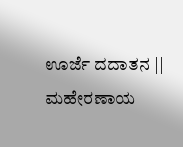ಊರ್ಜೆ ದದಾತನ || ಮಹೇರಣಾಯ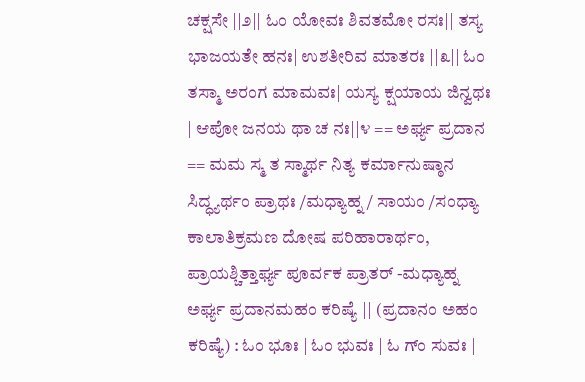ಚಕ್ಷಸೇ ||೨|| ಓಂ ಯೋವಃ ಶಿವತಮೋ ರಸಃ|| ತಸ್ಯ ಭಾಜಯತೇ ಹನಃ| ಉಶತೀರಿವ ಮಾತರಃ ||೩|| ಓಂ ತಸ್ಮಾ ಅರಂಗ ಮಾಮವಃ| ಯಸ್ಯ ಕ್ಷಯಾಯ ಜಿನ್ವಥಃ | ಆಪೋ ಜನಯ ಥಾ ಚ ನಃ||೪ == ಅರ್ಘ್ಯ ಪ್ರದಾನ == ಮಮ ಸ್ಮ ತ ಸ್ಮಾರ್ಥ ನಿತ್ಯ ಕರ್ಮಾನುಷ್ಠಾನ ಸಿದ್ಧ್ಯರ್ಥಂ ಪ್ರಾಥಃ /ಮಧ್ಯಾಹ್ನ / ಸಾಯಂ /ಸಂಧ್ಯಾ ಕಾಲಾತಿಕ್ರಮಣ ದೋಷ ಪರಿಹಾರಾರ್ಥಂ, ಪ್ರಾಯಶ್ಚಿತ್ತಾರ್ಘ್ಯ ಪೂರ್ವಕ ಪ್ರಾತರ್ -ಮಧ್ಯಾಹ್ನ ಅರ್ಘ್ಯ ಪ್ರದಾನಮಹಂ ಕರಿಷ್ಯೆ || (ಪ್ರದಾನಂ ಅಹಂ ಕರಿಷ್ಯೆ) : ಓಂ ಭೂಃ | ಓಂ ಭುವಃ | ಓ ಗ್ಂ ಸುವಃ |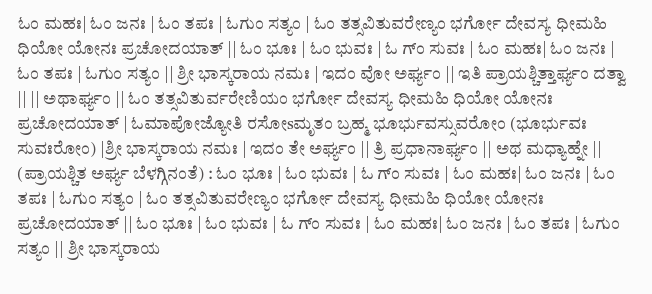ಓಂ ಮಹಃ| ಓಂ ಜನಃ | ಓಂ ತಪಃ | ಓಗುಂ ಸತ್ಯಂ | ಓಂ ತತ್ಸವಿತುವರೇಣ್ಯಂ ಭರ್ಗೋ ದೇವಸ್ಯ ಧೀಮಹಿ ಧಿಯೋ ಯೋನಃ ಪ್ರಚೋದಯಾತ್ || ಓಂ ಭೂಃ | ಓಂ ಭುವಃ | ಓ ಗ್ಂ ಸುವಃ | ಓಂ ಮಹಃ| ಓಂ ಜನಃ | ಓಂ ತಪಃ | ಓಗುಂ ಸತ್ಯಂ || ಶ್ರೀ ಭಾಸ್ಕರಾಯ ನಮಃ | ಇದಂ ವೋ ಅರ್ಘ್ಯಂ || ಇತಿ ಪ್ರಾಯಶ್ಚಿತ್ತಾರ್ಘ್ಯಂ ದತ್ವಾ || || ಅಥಾರ್ಘ್ಯಂ || ಓಂ ತತ್ಸವಿತುರ್ವರೇಣಿಯಂ ಭರ್ಗೋ ದೇವಸ್ಯ ಧೀಮಹಿ ಧಿಯೋ ಯೋನಃ ಪ್ರಚೋದಯಾತ್ | ಓಮಾಪೋಜ್ಯೋತಿ ರಸೋsಮೃತಂ ಬ್ರಹ್ಮ ಭೂರ್ಭುವಸ್ಸುವರೋಂ (ಭೂರ್ಭುವಃ ಸುವಃರೋಂ) |ಶ್ರೀ ಭಾಸ್ಕರಾಯ ನಮಃ | ಇದಂ ತೇ ಅರ್ಘ್ಯಂ || ತ್ರಿ ಪ್ರಧಾನಾರ್ಘ್ಯಂ || ಅಥ ಮಧ್ಯಾಹ್ನೇ || (ಪ್ರಾಯಶ್ಚಿತ ಅರ್ಘ್ಯ ಬೆಳಗ್ಗಿನಂತೆ) : ಓಂ ಭೂಃ | ಓಂ ಭುವಃ | ಓ ಗ್ಂ ಸುವಃ | ಓಂ ಮಹಃ| ಓಂ ಜನಃ | ಓಂ ತಪಃ | ಓಗುಂ ಸತ್ಯಂ | ಓಂ ತತ್ಸವಿತುವರೇಣ್ಯಂ ಭರ್ಗೋ ದೇವಸ್ಯ ಧೀಮಹಿ ಧಿಯೋ ಯೋನಃ ಪ್ರಚೋದಯಾತ್ || ಓಂ ಭೂಃ | ಓಂ ಭುವಃ | ಓ ಗ್ಂ ಸುವಃ | ಓಂ ಮಹಃ| ಓಂ ಜನಃ | ಓಂ ತಪಃ | ಓಗುಂ ಸತ್ಯಂ || ಶ್ರೀ ಭಾಸ್ಕರಾಯ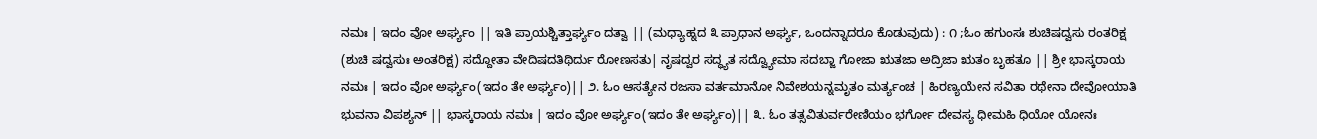ನಮಃ | ಇದಂ ವೋ ಅರ್ಘ್ಯಂ || ಇತಿ ಪ್ರಾಯಶ್ಚಿತ್ತಾರ್ಘ್ಯಂ ದತ್ವಾ || (ಮಧ್ಯಾಹ್ನದ ೩ ಪ್ರಾಧಾನ ಅರ್ಘ್ಯ, ಒಂದನ್ನಾದರೂ ಕೊಡುವುದು) : ೧ ;ಓಂ ಹಗುಂಸಃ ಶುಚಿಷದ್ವಸು ರಂತರಿಕ್ಷ (ಶುಚಿ ಷದ್ವಸುಃ ಅಂತರಿಕ್ಷ) ಸದ್ದೋತಾ ವೇದಿಷದತಿಥಿರ್ದು ರೋಣಸತು| ನೃಷದ್ವರ ಸದ್ಧ್ಯತ ಸದ್ವ್ಯೋಮಾ ಸದಬ್ಜಾ ಗೋಜಾ ಋತಜಾ ಅದ್ರಿಜಾ ಋತಂ ಬೃಹತೂ || ಶ್ರೀ ಭಾಸ್ಕರಾಯ ನಮಃ | ಇದಂ ವೋ ಅರ್ಘ್ಯಂ(ಇದಂ ತೇ ಅರ್ಘ್ಯಂ)|| ೨. ಓಂ ಆಸತ್ಯೇನ ರಜಸಾ ವರ್ತಮಾನೋ ನಿವೇಶಯನ್ನಮೃತಂ ಮರ್ತ್ಯಂಚ | ಹಿರಣ್ಯಯೇನ ಸವಿತಾ ರಥೇನಾ ದೇವೋಯಾತಿ ಭುವನಾ ವಿಪಶ್ಯನ್ || ಭಾಸ್ಕರಾಯ ನಮಃ | ಇದಂ ವೋ ಅರ್ಘ್ಯಂ(ಇದಂ ತೇ ಅರ್ಘ್ಯಂ)|| ೩. ಓಂ ತತ್ಸವಿತುರ್ವರೇಣಿಯಂ ಭರ್ಗೋ ದೇವಸ್ಯ ಧೀಮಹಿ ಧಿಯೋ ಯೋನಃ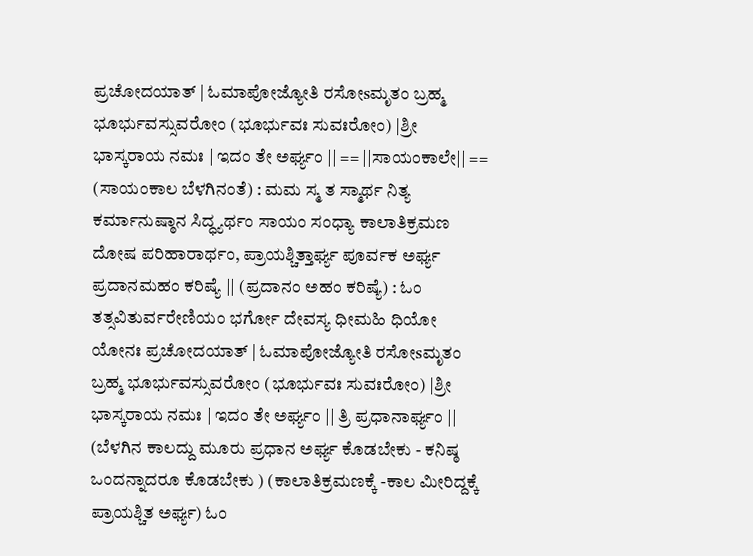ಪ್ರಚೋದಯಾತ್ | ಓಮಾಪೋಜ್ಯೋತಿ ರಸೋsಮೃತಂ ಬ್ರಹ್ಮ ಭೂರ್ಭುವಸ್ಸುವರೋಂ (ಭೂರ್ಭುವಃ ಸುವಃರೋಂ) |ಶ್ರೀ ಭಾಸ್ಕರಾಯ ನಮಃ | ಇದಂ ತೇ ಅರ್ಘ್ಯಂ || == ||ಸಾಯಂಕಾಲೇ|| == (ಸಾಯಂಕಾಲ ಬೆಳಗಿನಂತೆ) : ಮಮ ಸ್ಮ ತ ಸ್ಮಾರ್ಥ ನಿತ್ಯ ಕರ್ಮಾನುಷ್ಠಾನ ಸಿದ್ಧ್ಯರ್ಥಂ ಸಾಯಂ ಸಂಧ್ಯಾ ಕಾಲಾತಿಕ್ರಮಣ ದೋಷ ಪರಿಹಾರಾರ್ಥಂ, ಪ್ರಾಯಶ್ಚಿತ್ತಾರ್ಘ್ಯ ಪೂರ್ವಕ ಅರ್ಘ್ಯ ಪ್ರದಾನಮಹಂ ಕರಿಷ್ಯೆ || (ಪ್ರದಾನಂ ಅಹಂ ಕರಿಷ್ಯೆ) : ಓಂ ತತ್ಸವಿತುರ್ವರೇಣಿಯಂ ಭರ್ಗೋ ದೇವಸ್ಯ ಧೀಮಹಿ ಧಿಯೋ ಯೋನಃ ಪ್ರಚೋದಯಾತ್ | ಓಮಾಪೋಜ್ಯೋತಿ ರಸೋsಮೃತಂ ಬ್ರಹ್ಮ ಭೂರ್ಭುವಸ್ಸುವರೋಂ (ಭೂರ್ಭುವಃ ಸುವಃರೋಂ) |ಶ್ರೀ ಭಾಸ್ಕರಾಯ ನಮಃ | ಇದಂ ತೇ ಅರ್ಘ್ಯಂ || ತ್ರಿ ಪ್ರಧಾನಾರ್ಘ್ಯಂ || (ಬೆಳಗಿನ ಕಾಲದ್ದು ಮೂರು ಪ್ರಧಾನ ಅರ್ಘ್ಯ ಕೊಡಬೇಕು - ಕನಿಷ್ಠ ಒಂದನ್ನಾದರೂ ಕೊಡಬೇಕು ) (ಕಾಲಾತಿಕ್ರಮಣಕ್ಕೆ -ಕಾಲ ಮೀರಿದ್ದಕ್ಕೆ ಪ್ರಾಯಶ್ಚಿತ ಅರ್ಘ್ಯ) ಓಂ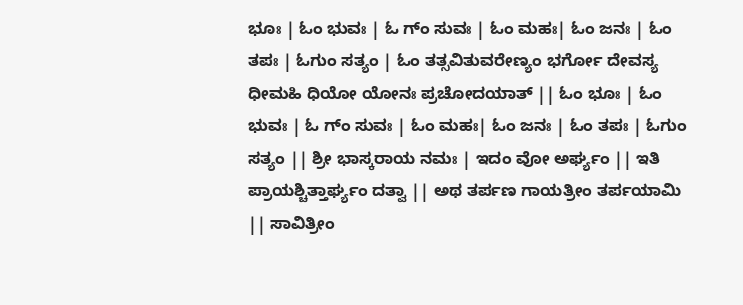ಭೂಃ | ಓಂ ಭುವಃ | ಓ ಗ್ಂ ಸುವಃ | ಓಂ ಮಹಃ| ಓಂ ಜನಃ | ಓಂ ತಪಃ | ಓಗುಂ ಸತ್ಯಂ | ಓಂ ತತ್ಸವಿತುವರೇಣ್ಯಂ ಭರ್ಗೋ ದೇವಸ್ಯ ಧೀಮಹಿ ಧಿಯೋ ಯೋನಃ ಪ್ರಚೋದಯಾತ್ || ಓಂ ಭೂಃ | ಓಂ ಭುವಃ | ಓ ಗ್ಂ ಸುವಃ | ಓಂ ಮಹಃ| ಓಂ ಜನಃ | ಓಂ ತಪಃ | ಓಗುಂ ಸತ್ಯಂ || ಶ್ರೀ ಭಾಸ್ಕರಾಯ ನಮಃ | ಇದಂ ವೋ ಅರ್ಘ್ಯಂ || ಇತಿ ಪ್ರಾಯಶ್ಚಿತ್ತಾರ್ಘ್ಯಂ ದತ್ವಾ || ಅಥ ತರ್ಪಣ ಗಾಯತ್ರೀಂ ತರ್ಪಯಾಮಿ || ಸಾವಿತ್ರೀಂ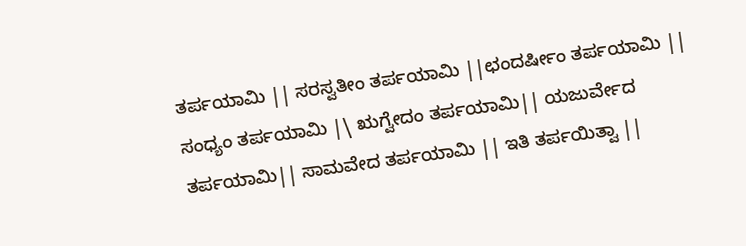ತರ್ಪಯಾಮಿ || ಸರಸ್ವತೀಂ ತರ್ಪಯಾಮಿ ||ಛಂದರ್ಷೀಂ ತರ್ಪಯಾಮಿ || ಸಂಧ್ಯಂ ತರ್ಪಯಾಮಿ |\ ಋಗ್ವೇದಂ ತರ್ಪಯಾಮಿ|| ಯಜುರ್ವೇದ ತರ್ಪಯಾಮಿ|| ಸಾಮವೇದ ತರ್ಪಯಾಮಿ || ಇತಿ ತರ್ಪಯಿತ್ವಾ ||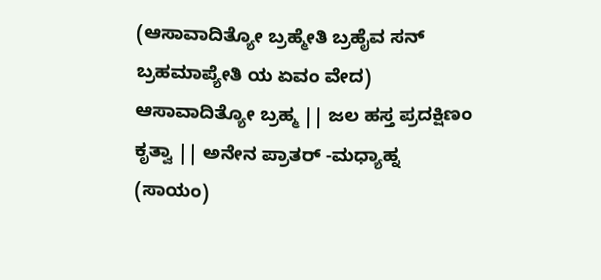(ಆಸಾವಾದಿತ್ಯೋ ಬ್ರಹ್ಮೇತಿ ಬ್ರಹೈವ ಸನ್ ಬ್ರಹಮಾಪ್ಯೇತಿ ಯ ಏವಂ ವೇದ) ಆಸಾವಾದಿತ್ಯೋ ಬ್ರಹ್ಮ || ಜಲ ಹಸ್ತ ಪ್ರದಕ್ಷಿಣಂ ಕೃತ್ವಾ || ಅನೇನ ಪ್ರಾತರ್ -ಮಧ್ಯಾಹ್ನ (ಸಾಯಂ)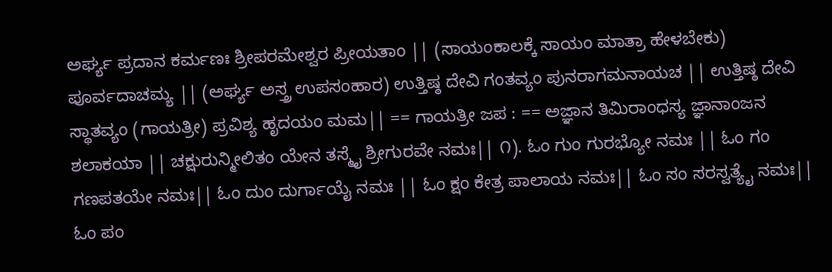ಅರ್ಘ್ಯ ಪ್ರದಾನ ಕರ್ಮಣಃ ಶ್ರೀಪರಮೇಶ್ವರ ಪ್ರೀಯತಾಂ || (ಸಾಯಂಕಾಲಕ್ಕೆ ಸಾಯಂ ಮಾತ್ರಾ ಹೇಳಬೇಕು) ಪೂರ್ವದಾಚಮ್ಯ || (ಅರ್ಘ್ಯ ಅಸ್ತ್ರ ಉಪಸಂಹಾರ) ಉತ್ತಿಷ್ಠ ದೇವಿ ಗಂತವ್ಯಂ ಪುನರಾಗಮನಾಯಚ || ಉತ್ತಿಷ್ಠ ದೇವಿ ಸ್ಥಾತವ್ಯಂ (ಗಾಯತ್ರೀ) ಪ್ರವಿಶ್ಯ ಹೃದಯಂ ಮಮ|| == ಗಾಯತ್ರೀ ಜಪ : == ಅಜ್ಞಾನ ತಿಮಿರಾಂಧಸ್ಯ ಜ್ಞಾನಾಂಜನ ಶಲಾಕಯಾ || ಚಕ್ಷುರುನ್ಮೀಲಿತಂ ಯೇನ ತಸ್ಮೈ ಶ್ರೀಗುರವೇ ನಮಃ|| ೧). ಓಂ ಗುಂ ಗುರಭ್ಯೋ ನಮಃ || ಓಂ ಗಂ ಗಣಪತಯೇ ನಮಃ|| ಓಂ ದುಂ ದುರ್ಗಾಯೈ ನಮಃ || ಓಂ ಕ್ಷಂ ಕೇತ್ರ ಪಾಲಾಯ ನಮಃ|| ಓಂ ಸಂ ಸರಸ್ವತ್ಯೈ ನಮಃ|| ಓಂ ಪಂ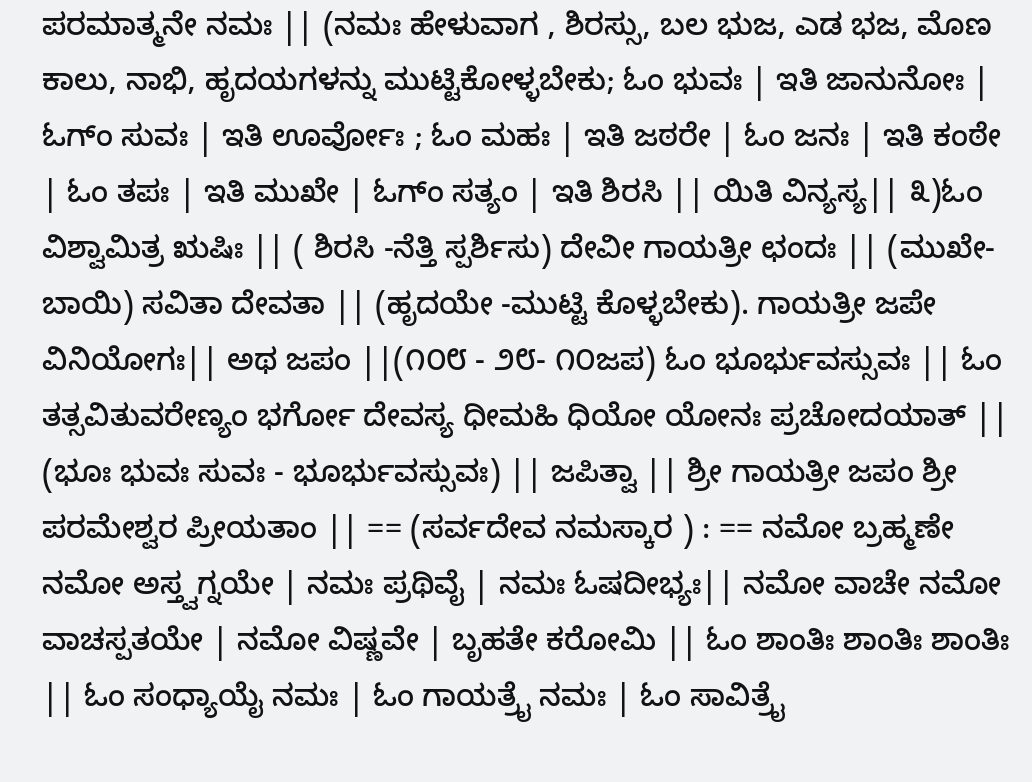ಪರಮಾತ್ಮನೇ ನಮಃ || (ನಮಃ ಹೇಳುವಾಗ , ಶಿರಸ್ಸು, ಬಲ ಭುಜ, ಎಡ ಭಜ, ಮೊಣ ಕಾಲು, ನಾಭಿ, ಹೃದಯಗಳನ್ನು ಮುಟ್ಟಿಕೋಳ್ಳಬೇಕು; ಓಂ ಭುವಃ | ಇತಿ ಜಾನುನೋಃ | ಓಗ್ಂ ಸುವಃ | ಇತಿ ಊರ್ವೋಃ ; ಓಂ ಮಹಃ | ಇತಿ ಜಠರೇ | ಓಂ ಜನಃ | ಇತಿ ಕಂಠೇ | ಓಂ ತಪಃ | ಇತಿ ಮುಖೇ | ಓಗ್ಂ ಸತ್ಯಂ | ಇತಿ ಶಿರಸಿ || ಯಿತಿ ವಿನ್ಯಸ್ಯ|| ೩)ಓಂ ವಿಶ್ವಾಮಿತ್ರ ಋಷಿಃ || ( ಶಿರಸಿ -ನೆತ್ತಿ ಸ್ಪರ್ಶಿಸು) ದೇವೀ ಗಾಯತ್ರೀ ಛಂದಃ || (ಮುಖೇ-ಬಾಯಿ) ಸವಿತಾ ದೇವತಾ || (ಹೃದಯೇ -ಮುಟ್ಟಿ ಕೊಳ್ಳಬೇಕು). ಗಾಯತ್ರೀ ಜಪೇ ವಿನಿಯೋಗಃ|| ಅಥ ಜಪಂ ||(೧೦೮ - ೨೮- ೧೦ಜಪ) ಓಂ ಭೂರ್ಭುವಸ್ಸುವಃ || ಓಂ ತತ್ಸವಿತುವರೇಣ್ಯಂ ಭರ್ಗೋ ದೇವಸ್ಯ ಧೀಮಹಿ ಧಿಯೋ ಯೋನಃ ಪ್ರಚೋದಯಾತ್ || (ಭೂಃ ಭುವಃ ಸುವಃ - ಭೂರ್ಭುವಸ್ಸುವಃ) || ಜಪಿತ್ವಾ || ಶ್ರೀ ಗಾಯತ್ರೀ ಜಪಂ ಶ್ರೀ ಪರಮೇಶ್ವರ ಪ್ರೀಯತಾಂ || == (ಸರ್ವದೇವ ನಮಸ್ಕಾರ ) : == ನಮೋ ಬ್ರಹ್ಮಣೇ ನಮೋ ಅಸ್ತ್ವಗ್ನಯೇ | ನಮಃ ಪ್ರಥಿವೈ | ನಮಃ ಓಷದೀಭ್ಯಃ|| ನಮೋ ವಾಚೇ ನಮೋ ವಾಚಸ್ಪತಯೇ | ನಮೋ ವಿಷ್ಣವೇ | ಬೃಹತೇ ಕರೋಮಿ || ಓಂ ಶಾಂತಿಃ ಶಾಂತಿಃ ಶಾಂತಿಃ || ಓಂ ಸಂಧ್ಯಾಯೈ ನಮಃ | ಓಂ ಗಾಯತ್ರೈ ನಮಃ | ಓಂ ಸಾವಿತ್ರೈ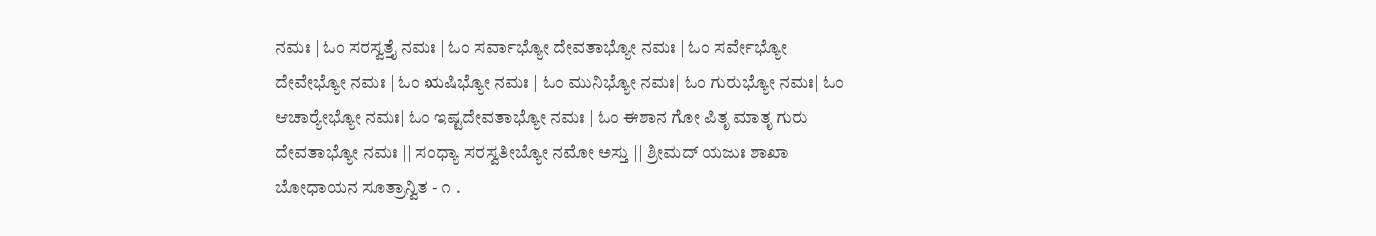ನಮಃ | ಓಂ ಸರಸ್ವತ್ತೈ ನಮಃ | ಓಂ ಸರ್ವಾಭ್ಯೋ ದೇವತಾಭ್ಯೋ ನಮಃ | ಓಂ ಸರ್ವೇಭ್ಯೋ ದೇವೇಭ್ಯೋ ನಮಃ | ಓಂ ಋಷಿಭ್ಯೋ ನಮಃ | ಓಂ ಮುನಿಭ್ಯೋ ನಮಃ| ಓಂ ಗುರುಭ್ಯೋ ನಮಃ| ಓಂ ಆಚಾರ‍್ಯೇಭ್ಯೋ ನಮಃ| ಓಂ ಇಷ್ಟದೇವತಾಭ್ಯೋ ನಮಃ | ಓಂ ಈಶಾನ ಗೋ ಪಿತೃ ಮಾತೃ ಗುರು ದೇವತಾಭ್ಯೋ ನಮಃ || ಸಂಧ್ಯಾ ಸರಸ್ವತೀಬ್ಯೋ ನಮೋ ಅಸ್ತು || ಶ್ರೀಮದ್ ಯಜುಃ ಶಾಖಾ ಬೋಧಾಯನ ಸೂತ್ರಾನ್ವಿತ - ೧ .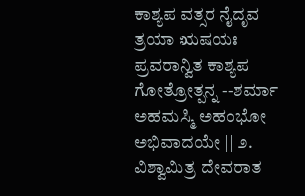ಕಾಶ್ಯಪ ವತ್ಸರ ನೈದೃವ ತ್ರಯಾ ಋಷಯಃ ಪ್ರವರಾನ್ವಿತ ಕಾಶ್ಯಪ ಗೋತ್ರೋತ್ಪನ್ನ --ಶರ್ಮಾ ಅಹಮಸ್ಮಿ ಅಹಂಭೋ ಅಭಿವಾದಯೇ || ೨. ವಿಶ್ವಾಮಿತ್ರ ದೇವರಾತ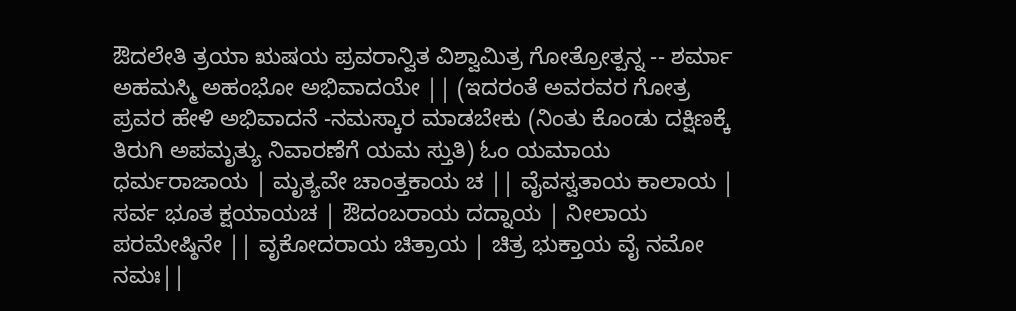ಔದಲೇತಿ ತ್ರಯಾ ಋಷಯ ಪ್ರವರಾನ್ವಿತ ವಿಶ್ವಾಮಿತ್ರ ಗೋತ್ರೋತ್ಪನ್ನ -- ಶರ್ಮಾ ಅಹಮಸ್ಮಿ ಅಹಂಭೋ ಅಭಿವಾದಯೇ || (ಇದರಂತೆ ಅವರವರ ಗೋತ್ರ ಪ್ರವರ ಹೇಳಿ ಅಭಿವಾದನೆ -ನಮಸ್ಕಾರ ಮಾಡಬೇಕು (ನಿಂತು ಕೊಂಡು ದಕ್ಷಿಣಕ್ಕೆ ತಿರುಗಿ ಅಪಮೃತ್ಯು ನಿವಾರಣೆಗೆ ಯಮ ಸ್ತುತಿ) ಓಂ ಯಮಾಯ ಧರ್ಮರಾಜಾಯ | ಮೃತ್ಯವೇ ಚಾಂತ್ತಕಾಯ ಚ || ವೈವಸ್ವತಾಯ ಕಾಲಾಯ | ಸರ್ವ ಭೂತ ಕ್ಷಯಾಯಚ | ಔದಂಬರಾಯ ದದ್ನಾಯ | ನೀಲಾಯ ಪರಮೇಷ್ಠಿನೇ || ವೃಕೋದರಾಯ ಚಿತ್ರಾಯ | ಚಿತ್ರ ಭುಕ್ತಾಯ ವೈ ನಮೋ ನಮಃ||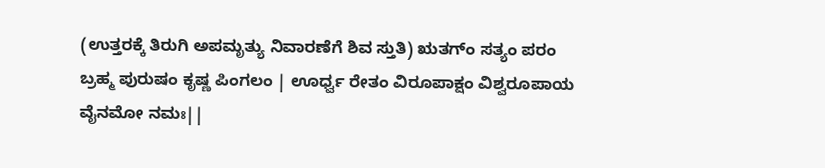(ಉತ್ತರಕ್ಕೆ ತಿರುಗಿ ಅಪಮೃತ್ಯು ನಿವಾರಣೆಗೆ ಶಿವ ಸ್ತುತಿ) ಋತಗ್ಂ ಸತ್ಯಂ ಪರಂ ಬ್ರಹ್ಮ ಪುರುಷಂ ಕೃಷ್ಣ ಪಿಂಗಲಂ | ಊರ್ಧ್ವ ರೇತಂ ವಿರೂಪಾಕ್ಷಂ ವಿಶ್ವರೂಪಾಯ ವೈನಮೋ ನಮಃ||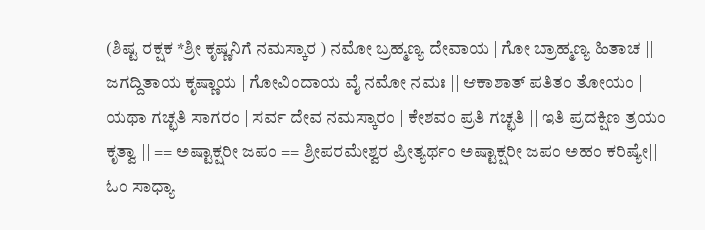(ಶಿಷ್ಟ ರಕ್ಷಕ *ಶ್ರೀ ಕೃಷ್ಣನಿಗೆ ನಮಸ್ಕಾರ ) ನಮೋ ಬ್ರಹ್ಮಣ್ಯ ದೇವಾಯ | ಗೋ ಬ್ರಾಹ್ಮಣ್ಯ ಹಿತಾಚ || ಜಗದ್ದಿತಾಯ ಕೃಷ್ಣಾಯ | ಗೋವಿಂದಾಯ ವೈ ನಮೋ ನಮಃ || ಆಕಾಶಾತ್ ಪತಿತಂ ತೋಯಂ | ಯಥಾ ಗಚ್ಛತಿ ಸಾಗರಂ | ಸರ್ವ ದೇವ ನಮಸ್ಕಾರಂ | ಕೇಶವಂ ಪ್ರತಿ ಗಚ್ಛತಿ || ಇತಿ ಪ್ರದಕ್ಷಿಣ ತ್ರಯಂ ಕೃತ್ವಾ || == ಅಷ್ಟಾಕ್ಷರೀ ಜಪಂ == ಶ್ರೀಪರಮೇಶ್ವರ ಪ್ರೀತ್ಯರ್ಥಂ ಅಷ್ಟಾಕ್ಷರೀ ಜಪಂ ಅಹಂ ಕರಿಷ್ಯೇ|| ಓಂ ಸಾಧ್ಯಾ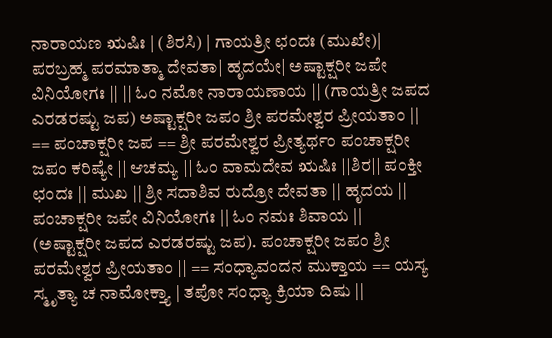ನಾರಾಯಣ ಋಷಿಃ | (ಶಿರಸಿ) | ಗಾಯತ್ರೀ ಛಂದಃ (ಮುಖೇ)| ಪರಬ್ರಹ್ಮ ಪರಮಾತ್ಮಾ ದೇವತಾ| ಹೃದಯೇ| ಅಷ್ಟಾಕ್ಷರೀ ಜಪೇ ವಿನಿಯೋಗಃ || || ಓಂ ನಮೋ ನಾರಾಯಣಾಯ || (ಗಾಯತ್ರೀ ಜಪದ ಎರಡರಷ್ಟು ಜಪ) ಅಷ್ಟಾಕ್ಷರೀ ಜಪಂ ಶ್ರೀ ಪರಮೇಶ್ವರ ಪ್ರೀಯತಾಂ || == ಪಂಚಾಕ್ಷರೀ ಜಪ == ಶ್ರೀ ಪರಮೇಶ್ವರ ಪ್ರೀತ್ಯರ್ಥಂ ಪಂಚಾಕ್ಷರೀ ಜಪಂ ಕರಿಷ್ಯೇ || ಆಚಮ್ಯ || ಓಂ ವಾಮದೇವ ಋಷಿಃ ||ಶಿರ|| ಪಂಕ್ತೀ ಛಂದಃ || ಮುಖ || ಶ್ರೀ ಸದಾಶಿವ ರುದ್ರೋ ದೇವತಾ || ಹೃದಯ || ಪಂಚಾಕ್ಷರೀ ಜಪೇ ವಿನಿಯೋಗಃ || ಓಂ ನಮಃ ಶಿವಾಯ || (ಅಷ್ಟಾಕ್ಷರೀ ಜಪದ ಎರಡರಷ್ಟು ಜಪ). ಪಂಚಾಕ್ಷರೀ ಜಪಂ ಶ್ರೀ ಪರಮೇಶ್ವರ ಪ್ರೀಯತಾಂ || == ಸಂಧ್ಯಾವಂದನ ಮುಕ್ತಾಯ == ಯಸ್ಯ ಸ್ಮೃತ್ಯಾ ಚ ನಾಮೋಕ್ತ್ಯಾ | ತಪೋ ಸಂಧ್ಯಾ ಕ್ರಿಯಾ ದಿಷು ||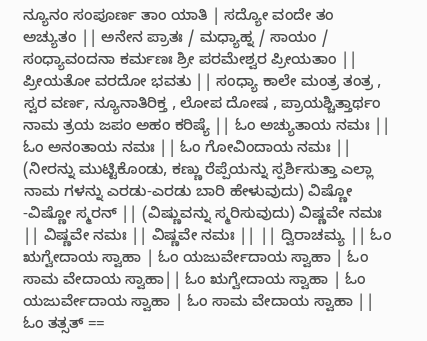ನ್ಯೂನಂ ಸಂಪೂರ್ಣ ತಾಂ ಯಾತಿ | ಸದ್ಯೋ ವಂದೇ ತಂ ಅಚ್ಯುತಂ || ಅನೇನ ಪ್ರಾತಃ / ಮಧ್ಯಾಹ್ನ / ಸಾಯಂ / ಸಂಧ್ಯಾವಂದನಾ ಕರ್ಮಣಃ ಶ್ರೀ ಪರಮೇಶ್ವರ ಪ್ರೀಯತಾಂ || ಪ್ರೀಯತೋ ವರದೋ ಭವತು || ಸಂಧ್ಯಾ ಕಾಲೇ ಮಂತ್ರ ತಂತ್ರ , ಸ್ವರ ವರ್ಣ, ನ್ಯೂನಾತಿರಿಕ್ತ , ಲೋಪ ದೋಷ , ಪ್ರಾಯಶ್ಚಿತ್ತಾರ್ಥಂ ನಾಮ ತ್ರಯ ಜಪಂ ಅಹಂ ಕರಿಷ್ಯೆ || ಓಂ ಅಚ್ಯುತಾಯ ನಮಃ || ಓಂ ಅನಂತಾಯ ನಮಃ || ಓಂ ಗೋವಿಂದಾಯ ನಮಃ || (ನೀರನ್ನು ಮುಟ್ಟಿಕೊಂಡು, ಕಣ್ಣು ರೆಪ್ಪೆಯನ್ನು ಸ್ಪರ್ಶಿಸುತ್ತಾ ಎಲ್ಲಾ ನಾಮ ಗಳನ್ನು ಎರಡು-ಎರಡು ಬಾರಿ ಹೇಳುವುದು) ವಿಷ್ಣೋ -ವಿಷ್ಣೋ ಸ್ಮರನ್ || (ವಿಷ್ಣುವನ್ನು ಸ್ಮರಿಸುವುದು) ವಿಷ್ಣವೇ ನಮಃ || ವಿಷ್ಣವೇ ನಮಃ || ವಿಷ್ಣವೇ ನಮಃ || || ದ್ವಿರಾಚಮ್ಯ || ಓಂ ಋಗ್ವೇದಾಯ ಸ್ವಾಹಾ | ಓಂ ಯಜುರ್ವೇದಾಯ ಸ್ವಾಹಾ | ಓಂ ಸಾಮ ವೇದಾಯ ಸ್ವಾಹಾ|| ಓಂ ಋಗ್ವೇದಾಯ ಸ್ವಾಹಾ | ಓಂ ಯಜುರ್ವೇದಾಯ ಸ್ವಾಹಾ | ಓಂ ಸಾಮ ವೇದಾಯ ಸ್ವಾಹಾ || ಓಂ ತತ್ಸತ್ ==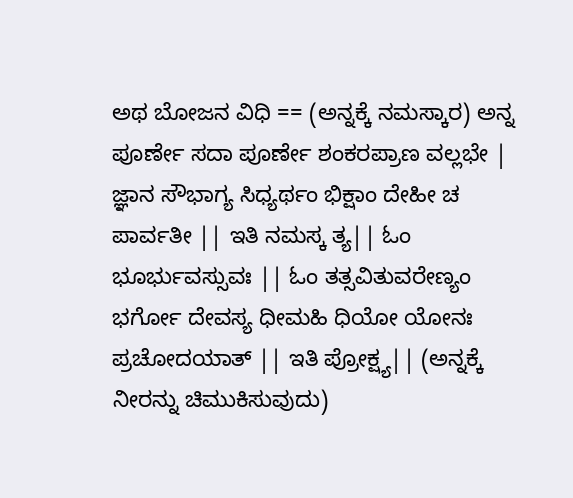ಅಥ ಬೋಜನ ವಿಧಿ == (ಅನ್ನಕ್ಕೆ ನಮಸ್ಕಾರ) ಅನ್ನ ಪೂರ್ಣೇ ಸದಾ ಪೂರ್ಣೇ ಶಂಕರಪ್ರಾಣ ವಲ್ಲಭೇ | ಜ್ಞಾನ ಸೌಭಾಗ್ಯ ಸಿಧ್ಯರ್ಥಂ ಭಿಕ್ಷಾಂ ದೇಹೀ ಚ ಪಾರ್ವತೀ || ಇತಿ ನಮಸ್ಕ ತ್ಯ|| ಓಂ ಭೂರ್ಭುವಸ್ಸುವಃ || ಓಂ ತತ್ಸವಿತುವರೇಣ್ಯಂ ಭರ್ಗೋ ದೇವಸ್ಯ ಧೀಮಹಿ ಧಿಯೋ ಯೋನಃ ಪ್ರಚೋದಯಾತ್ || ಇತಿ ಪ್ರೋಕ್ಷ್ಯ|| (ಅನ್ನಕ್ಕೆ ನೀರನ್ನು ಚಿಮುಕಿಸುವುದು)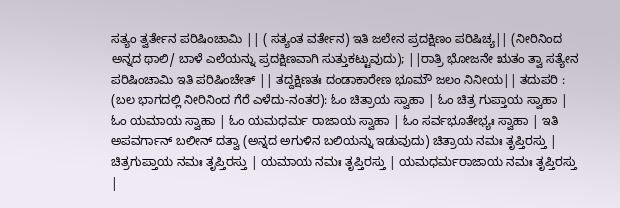ಸತ್ಯಂ ತ್ವರ್ತೇನ ಪರಿಷಿಂಚಾಮಿ || ( ಸತ್ಯಂತ ವರ್ತೇನ) ಇತಿ ಜಲೇನ ಪ್ರದಕ್ಷಿಣಂ ಪರಿಷಿಚ್ಯ|| (ನೀರಿನಿಂದ ಅನ್ನದ ಥಾಲಿ/ ಬಾಳೆ ಎಲೆಯನ್ನು ಪ್ರದಕ್ಷಿಣವಾಗಿ ಸುತ್ತುಕಟ್ಟುವುದು); ||ರಾತ್ರಿ ಭೋಜನೇ ಋತಂ ತ್ವಾ ಸತ್ಯೇನ ಪರಿಷಿಂಚಾಮಿ ಇತಿ ಪರಿಷಿಂಚೇತ್ || ತದ್ದಕ್ಷಿಣತಃ ದಂಡಾಕಾರೇಣ ಭೂಮೌ ಜಲಂ ನಿನೀಯ|| ತದುಪರಿ : (ಬಲ ಭಾಗದಲ್ಲಿ ನೀರಿನಿಂದ ಗೆರೆ ಎಳೆದು-ನಂತರ): ಓಂ ಚಿತ್ರಾಯ ಸ್ವಾಹಾ | ಓಂ ಚಿತ್ರ ಗುಪ್ತಾಯ ಸ್ವಾಹಾ | ಓಂ ಯಮಾಯ ಸ್ವಾಹಾ | ಓಂ ಯಮಧರ್ಮ ರಾಜಾಯ ಸ್ವಾಹಾ | ಓಂ ಸರ್ವಭೂತೇಭ್ಯಃ ಸ್ವಾಹಾ | ಇತಿ ಅಪವರ್ಗಾನ್ ಬಲೀನ್ ದತ್ವಾ (ಅನ್ನದ ಅಗುಳಿನ ಬಲಿಯನ್ನು ಇಡುವುದು) ಚಿತ್ರಾಯ ನಮಃ ತೃಪ್ತಿರಸ್ತು | ಚಿತ್ರಗುಪ್ತಾಯ ನಮಃ ತೃಪ್ತಿರಸ್ತು | ಯಮಾಯ ನಮಃ ತೃಪ್ತಿರಸ್ತು | ಯಮಧರ್ಮರಾಜಾಯ ನಮಃ ತೃಪ್ತಿರಸ್ತು |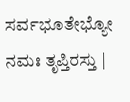ಸರ್ವಭೂತೇಭ್ಯೋ ನಮಃ ತೃಪ್ತಿರಸ್ತು |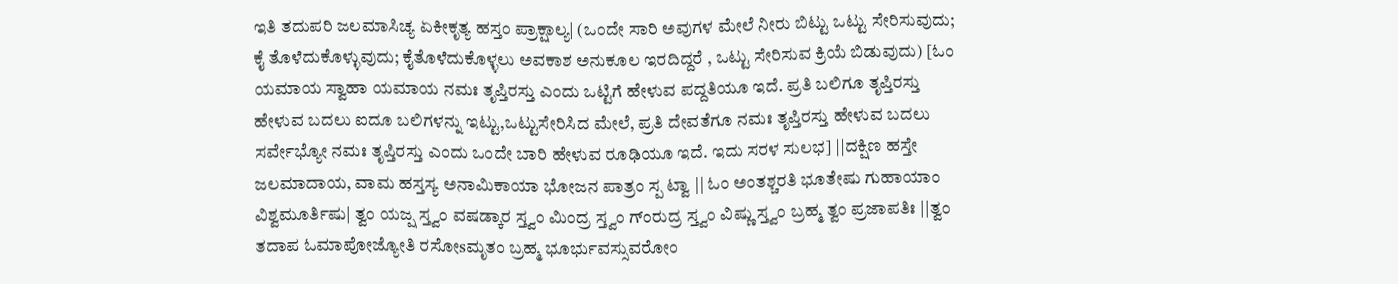ಇತಿ ತದುಪರಿ ಜಲಮಾಸಿಚ್ಯ ಏಕೀಕೃತ್ಯ ಹಸ್ತಂ ಪ್ರಾಕ್ಷಾಲ್ಯ| (ಒಂದೇ ಸಾರಿ ಅವುಗಳ ಮೇಲೆ ನೀರು ಬಿಟ್ಟು ಒಟ್ಟು ಸೇರಿಸುವುದು; ಕೈ ತೊಳೆದುಕೊಳ್ಳುವುದು; ಕೈತೊಳೆದುಕೊಳ್ಳಲು ಅವಕಾಶ ಅನುಕೂಲ ಇರದಿದ್ದರೆ , ಒಟ್ಟು ಸೇರಿಸುವ ಕ್ರಿಯೆ ಬಿಡುವುದು) [ಓಂ ಯಮಾಯ ಸ್ವಾಹಾ ಯಮಾಯ ನಮಃ ತೃಪ್ತಿರಸ್ತು ಎಂದು ಒಟ್ಟಿಗೆ ಹೇಳುವ ಪದ್ದತಿಯೂ ಇದೆ. ಪ್ರತಿ ಬಲಿಗೂ ತೃಪ್ತಿರಸ್ತು ಹೇಳುವ ಬದಲು ಐದೂ ಬಲಿಗಳನ್ನು ಇಟ್ಟು,ಒಟ್ಟುಸೇರಿಸಿದ ಮೇಲೆ, ಪ್ರತಿ ದೇವತೆಗೂ ನಮಃ ತೃಪ್ತಿರಸ್ತು ಹೇಳುವ ಬದಲು ಸರ್ವೇಭ್ಯೋ ನಮಃ ತೃಪ್ತಿರಸ್ತು ಎಂದು ಒಂದೇ ಬಾರಿ ಹೇಳುವ ರೂಢಿಯೂ ಇದೆ. ಇದು ಸರಳ ಸುಲಭ] ||ದಕ್ಷಿಣ ಹಸ್ತೇ ಜಲಮಾದಾಯ, ವಾಮ ಹಸ್ತಸ್ಯ ಅನಾಮಿಕಾಯಾ ಭೋಜನ ಪಾತ್ರಂ ಸ್ಪ ಟ್ವಾ || ಓಂ ಅಂತಶ್ಚರತಿ ಭೂತೇಷು ಗುಹಾಯಾಂ ವಿಶ್ವಮೂರ್ತಿಷು| ತ್ವಂ ಯಜ್ಷ ಸ್ತ್ವಂ ವಷಡ್ಕಾರ ಸ್ತ್ವಂ ಮಿಂದ್ರ ಸ್ತ್ವಂ ಗ್ಂರುದ್ರ ಸ್ತ್ವಂ ವಿಷ್ಣು ಸ್ತ್ವಂ ಬ್ರಹ್ಮ ತ್ವಂ ಪ್ರಜಾಪತಿಃ ||ತ್ವಂ ತದಾಪ ಓಮಾಪೋಜ್ಯೋತಿ ರಸೋsಮೃತಂ ಬ್ರಹ್ಮ ಭೂರ್ಭುವಸ್ಸುವರೋಂ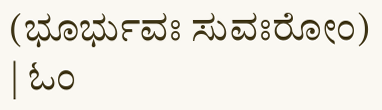(ಭೂರ್ಭುವಃ ಸುವಃರೋಂ) | ಓಂ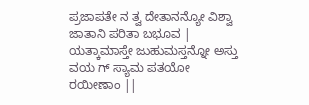ಪ್ರಜಾಪತೇ ನ ತ್ವ ದೇತಾನನ್ಯೋ ವಿಶ್ವಾ ಜಾತಾನಿ ಪರಿತಾ ಬಭೂವ | ಯತ್ಕಾಮಾಸ್ತೇ ಜುಹುಮಸ್ತನ್ನೋ ಅಸ್ತು ವಯ ಗ್ ಸ್ಯಾಮ ಪತಯೋ ರಯೀಣಾಂ ||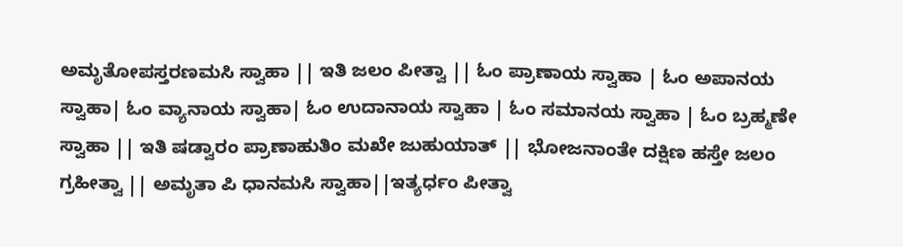ಅಮೃತೋಪಸ್ತರಣಮಸಿ ಸ್ವಾಹಾ || ಇತಿ ಜಲಂ ಪೀತ್ವಾ || ಓಂ ಪ್ರಾಣಾಯ ಸ್ವಾಹಾ | ಓಂ ಅಪಾನಯ ಸ್ವಾಹಾ| ಓಂ ವ್ಯಾನಾಯ ಸ್ವಾಹಾ| ಓಂ ಉದಾನಾಯ ಸ್ವಾಹಾ | ಓಂ ಸಮಾನಯ ಸ್ವಾಹಾ | ಓಂ ಬ್ರಹ್ಮಣೇ ಸ್ವಾಹಾ || ಇತಿ ಷಡ್ವಾರಂ ಪ್ರಾಣಾಹುತಿಂ ಮಖೇ ಜುಹುಯಾತ್ || ಭೋಜನಾಂತೇ ದಕ್ಷಿಣ ಹಸ್ತೇ ಜಲಂ ಗ್ರಹೀತ್ವಾ || ಅಮೃತಾ ಪಿ ಧಾನಮಸಿ ಸ್ವಾಹಾ||ಇತ್ಯರ್ಧಂ ಪೀತ್ವಾ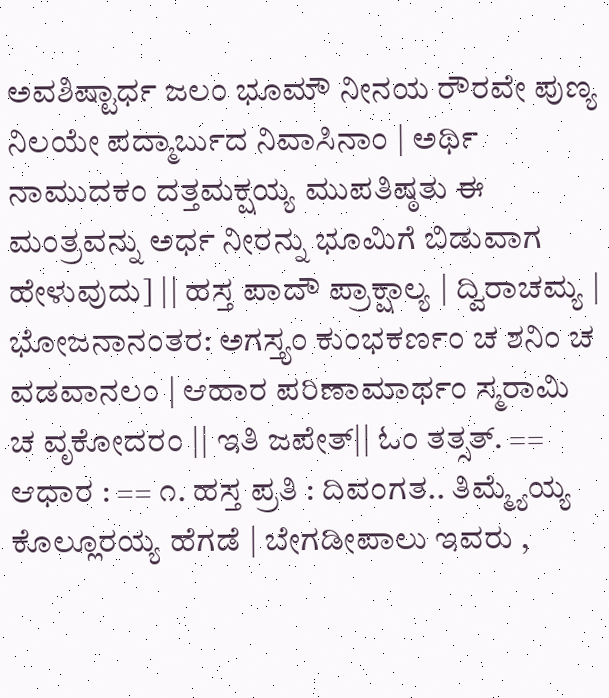ಅವಶಿಷ್ಟಾರ್ಧ ಜಲಂ ಭೂಮೌ ನೀನಯ ರೌರವೇ ಪುಣ್ಯ ನಿಲಯೇ ಪದ್ಮಾರ್ಬುದ ನಿವಾಸಿನಾಂ | ಅರ್ಥಿ ನಾಮುದಕಂ ದತ್ತಮಕ್ಷಯ್ಯ ಮುಪತಿಷ್ಠತು ಈ ಮಂತ್ರವನ್ನು ಅರ್ಧ ನೀರನ್ನು ಭೂಮಿಗೆ ಬಿಡುವಾಗ ಹೇಳುವುದು] || ಹಸ್ತ ಪಾದೌ ಪ್ರಾಕ್ಷಾಲ್ಯ | ದ್ವಿರಾಚಮ್ಯ | ಭೋಜನಾನಂತರ: ಅಗಸ್ತ್ಯಂ ಕುಂಭಕರ್ಣಂ ಚ ಶನಿಂ ಚ ವಡವಾನಲಂ | ಆಹಾರ ಪರಿಣಾಮಾರ್ಥಂ ಸ್ಮರಾಮಿ ಚ ವೃಕೋದರಂ || ಇತಿ ಜಪೇತ್|| ಓಂ ತತ್ಸತ್. == ಆಧಾರ : == ೧. ಹಸ್ತ ಪ್ರತಿ : ದಿವಂಗತ.. ತಿಮ್ಮ್ಯೆಯ್ಯ ಕೊಲ್ಲೂರಯ್ಯ ಹೆಗಡೆ | ಬೇಗಡೀಪಾಲು ಇವರು ,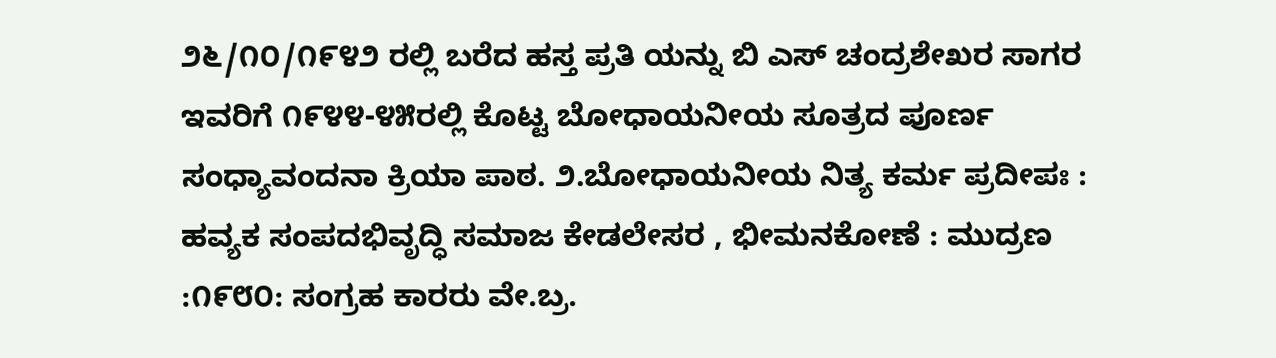೨೬/೧೦/೧೯೪೨ ರಲ್ಲಿ ಬರೆದ ಹಸ್ತ ಪ್ರತಿ ಯನ್ನು ಬಿ ಎಸ್ ಚಂದ್ರಶೇಖರ ಸಾಗರ ಇವರಿಗೆ ೧೯೪೪-೪೫ರಲ್ಲಿ ಕೊಟ್ಟ ಬೋಧಾಯನೀಯ ಸೂತ್ರದ ಪೂರ್ಣ ಸಂಧ್ಯಾವಂದನಾ ಕ್ರಿಯಾ ಪಾಠ. ೨.ಬೋಧಾಯನೀಯ ನಿತ್ಯ ಕರ್ಮ ಪ್ರದೀಪಃ : ಹವ್ಯಕ ಸಂಪದಭಿವೃದ್ಧಿ ಸಮಾಜ ಕೇಡಲೇಸರ , ಭೀಮನಕೋಣೆ : ಮುದ್ರಣ :೧೯೮೦: ಸಂಗ್ರಹ ಕಾರರು ವೇ.ಬ್ರ.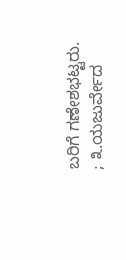ಬರಿಗೆ ಗಣೇಶಭಟ್ಟರು. ; ೩.ಯಜುರ್ವೇದ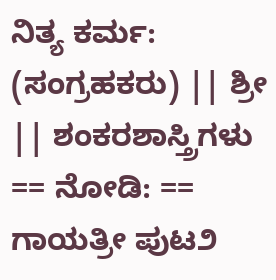ನಿತ್ಯ ಕರ್ಮ: (ಸಂಗ್ರಹಕರು) || ಶ್ರೀ || ಶಂಕರಶಾಸ್ತ್ರಿಗಳು == ನೋಡಿ: == ಗಾಯತ್ರೀ ಪುಟ೨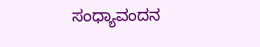ಸಂಧ್ಯಾವಂದನ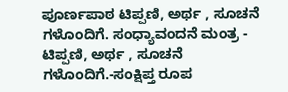ಪೂರ್ಣಪಾಠ ಟಿಪ್ಪಣಿ, ಅರ್ಥ , ಸೂಚನೆ ಗಳೊಂದಿಗೆ. ಸಂಧ್ಯಾವಂದನೆ ಮಂತ್ರ - ಟಿಪ್ಪಣಿ, ಅರ್ಥ , ಸೂಚನೆ ಗಳೊಂದಿಗೆ.-ಸಂಕ್ಷಿಪ್ತ ರೂಪ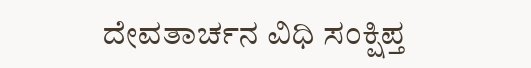ದೇವತಾರ್ಚನ ವಿಧಿ ಸಂಕ್ಷಿಪ್ತ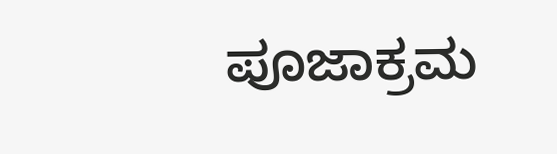ಪೂಜಾಕ್ರಮ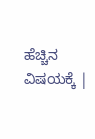ಹೆಚ್ಚಿನ ವಿಷಯಕ್ಕೆ |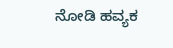ನೋಡಿ ಹವ್ಯಕ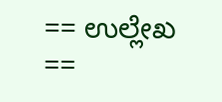== ಉಲ್ಲೇಖ ==